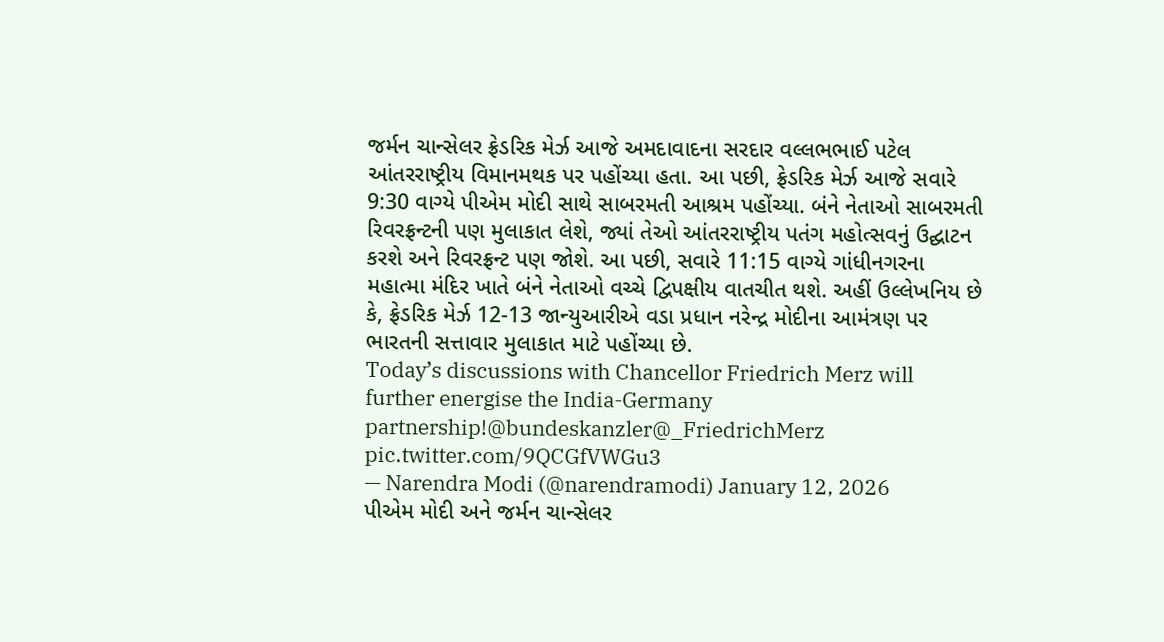જર્મન ચાન્સેલર ફ્રેડરિક મેર્ઝ આજે અમદાવાદના સરદાર વલ્લભભાઈ પટેલ આંતરરાષ્ટ્રીય વિમાનમથક પર પહોંચ્યા હતા. આ પછી, ફ્રેડરિક મેર્ઝ આજે સવારે 9:30 વાગ્યે પીએમ મોદી સાથે સાબરમતી આશ્રમ પહોંચ્યા. બંને નેતાઓ સાબરમતી રિવરફ્રન્ટની પણ મુલાકાત લેશે, જ્યાં તેઓ આંતરરાષ્ટ્રીય પતંગ મહોત્સવનું ઉદ્ઘાટન કરશે અને રિવરફ્રન્ટ પણ જોશે. આ પછી, સવારે 11:15 વાગ્યે ગાંધીનગરના મહાત્મા મંદિર ખાતે બંને નેતાઓ વચ્ચે દ્વિપક્ષીય વાતચીત થશે. અહીં ઉલ્લેખનિય છે કે, ફ્રેડરિક મેર્ઝ 12-13 જાન્યુઆરીએ વડા પ્રધાન નરેન્દ્ર મોદીના આમંત્રણ પર ભારતની સત્તાવાર મુલાકાત માટે પહોંચ્યા છે.
Today’s discussions with Chancellor Friedrich Merz will further energise the India-Germany partnership!@bundeskanzler@_FriedrichMerz pic.twitter.com/9QCGfVWGu3
— Narendra Modi (@narendramodi) January 12, 2026
પીએમ મોદી અને જર્મન ચાન્સેલર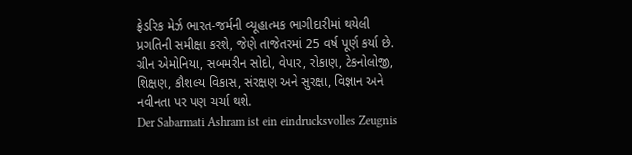ફ્રેડરિક મેર્ઝ ભારત-જર્મની વ્યૂહાત્મક ભાગીદારીમાં થયેલી પ્રગતિની સમીક્ષા કરશે, જેણે તાજેતરમાં 25 વર્ષ પૂર્ણ કર્યા છે. ગ્રીન એમોનિયા, સબમરીન સોદો, વેપાર, રોકાણ, ટેકનોલોજી, શિક્ષણ, કૌશલ્ય વિકાસ, સંરક્ષણ અને સુરક્ષા, વિજ્ઞાન અને નવીનતા પર પણ ચર્ચા થશે.
Der Sabarmati Ashram ist ein eindrucksvolles Zeugnis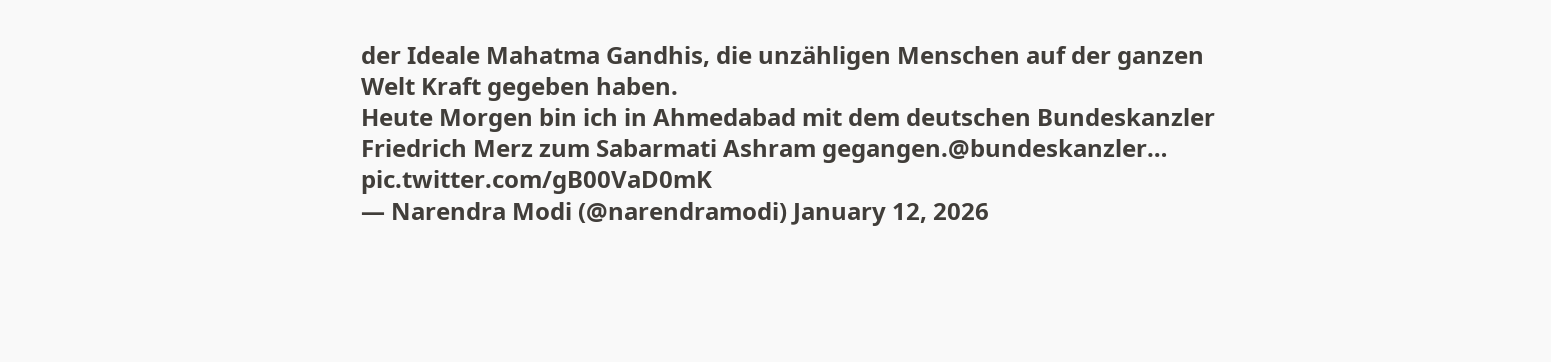der Ideale Mahatma Gandhis, die unzähligen Menschen auf der ganzen Welt Kraft gegeben haben.
Heute Morgen bin ich in Ahmedabad mit dem deutschen Bundeskanzler Friedrich Merz zum Sabarmati Ashram gegangen.@bundeskanzler… pic.twitter.com/gB00VaD0mK
— Narendra Modi (@narendramodi) January 12, 2026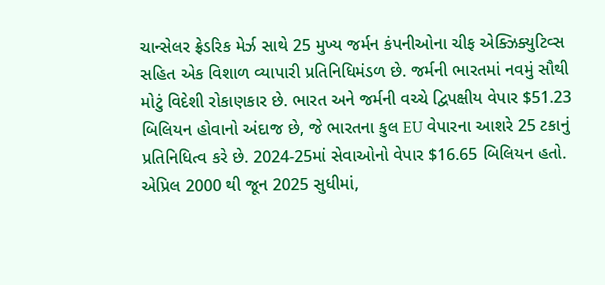ચાન્સેલર ફ્રેડરિક મેર્ઝ સાથે 25 મુખ્ય જર્મન કંપનીઓના ચીફ એક્ઝિક્યુટિવ્સ સહિત એક વિશાળ વ્યાપારી પ્રતિનિધિમંડળ છે. જર્મની ભારતમાં નવમું સૌથી મોટું વિદેશી રોકાણકાર છે. ભારત અને જર્મની વચ્ચે દ્વિપક્ષીય વેપાર $51.23 બિલિયન હોવાનો અંદાજ છે, જે ભારતના કુલ EU વેપારના આશરે 25 ટકાનું પ્રતિનિધિત્વ કરે છે. 2024-25માં સેવાઓનો વેપાર $16.65 બિલિયન હતો. એપ્રિલ 2000 થી જૂન 2025 સુધીમાં,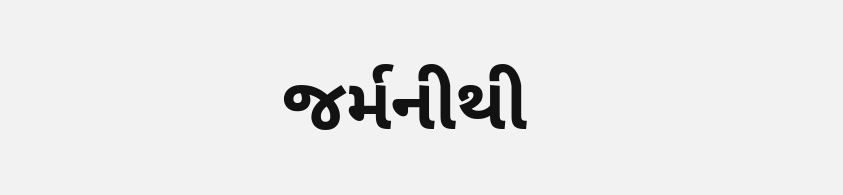જર્મનીથી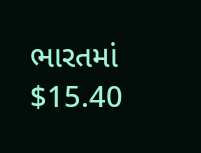ભારતમાં $15.40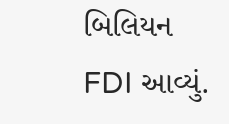બિલિયન FDI આવ્યું.